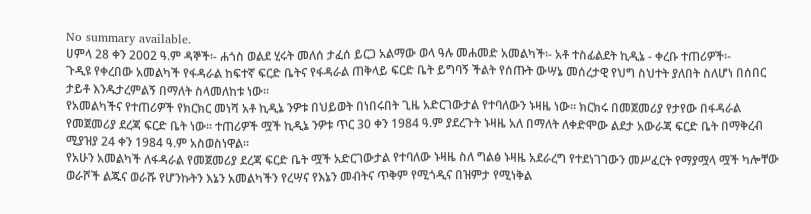No summary available.
ሀምላ 28 ቀን 2002 ዓ.ም ዳኞች፡- ሐጎስ ወልደ ሂሩት መለሰ ታፈሰ ይርጋ አልማው ወላ ዓሉ መሐመድ አመልካች፡- አቶ ተስፊልደት ኪዲኔ - ቀረቡ ተጠሪዎች፡-
ጉዲዩ የቀረበው አመልካች የፋዳራል ከፍተኛ ፍርድ ቤትና የፋዳራል ጠቅላይ ፍርድ ቤት ይግባኝ ችልት የሰጡት ውሣኔ መሰረታዊ የህግ ስህተት ያለበት ስለሆነ በሰበር ታይቶ እንዱታረምልኝ በማለት ስላመለከቱ ነው።
የአመልካችና የተጠሪዎች የክርክር መነሻ አቶ ኪዲኔ ንዎቱ በህይወት በነበሩበት ጊዜ አድርገውታል የተባለውን ኑዛዜ ነው። ክርክሩ በመጀመሪያ የታየው በፋዳራል የመጀመሪያ ደረጃ ፍርድ ቤት ነው። ተጠሪዎች ሟች ኪዲኔ ንዎቱ ጥር 30 ቀን 1984 ዓ.ም ያደረጉት ኑዛዜ አለ በማለት ለቀድሞው ልደታ አውራጃ ፍርድ ቤት በማቅረብ ሚያዝያ 24 ቀን 1984 ዓ.ም አስወስነዋል።
የአሁን አመልካች ለፋዳራል የመጀመሪያ ደረጃ ፍርድ ቤት ሟች አድርገውታል የተባለው ኑዛዜ ስለ ግልፅ ኑዛዜ አደራረግ የተደነገገውን መሥፈርት የማያሟላ ሟች ካሎቸው ወራሾች ልጁና ወራሹ የሆንኩትን እኔን አመልካችን የረሣና የእኔን መብትና ጥቅም የሚጎዲና በዝምታ የሚነቅል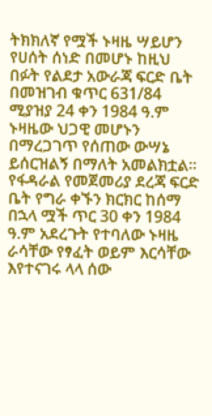ትክክለኛ የሟች ኑዛዜ ሣይሆን የሀሰት ሰነድ በመሆኑ ከዚህ በፉት የልደታ አውራጃ ፍርድ ቤት በመዝገብ ቁጥር 631/84 ሚያዝያ 24 ቀን 1984 ዓ.ም ኑዛዜው ህጋዊ መሆኑን በማረጋገጥ የሰጠው ውሣኔ ይሰርዝልኝ በማለት አመልክቷል። የፋዳራል የመጀመሪያ ደረጃ ፍርድ ቤት የግራ ቀኙን ክርክር ከሰማ በኋላ ሟች ጥር 30 ቀን 1984 ዓ.ም አደረጉት የተባለው ኑዛዜ ራሳቸው የፃፈት ወይም እርሳቸው እየተናገሩ ላላ ሰው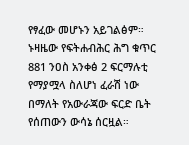የፃፈው መሆኑን አይገልፅም። ኑዛዜው የፍትሐብሕር ሕግ ቁጥር 881 ንዐስ አንቀፅ 2 ፍርማሉቲ የማያሟላ ስለሆነ ፈራሽ ነው በማለት የአውራጃው ፍርድ ቤት የሰጠውን ውሳኔ ሰርዟል።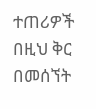ተጠሪዎች በዚህ ቅር በመሰኘት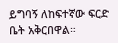ይግባኝ ለከፍተኛው ፍርድ ቤት አቅርበዋል።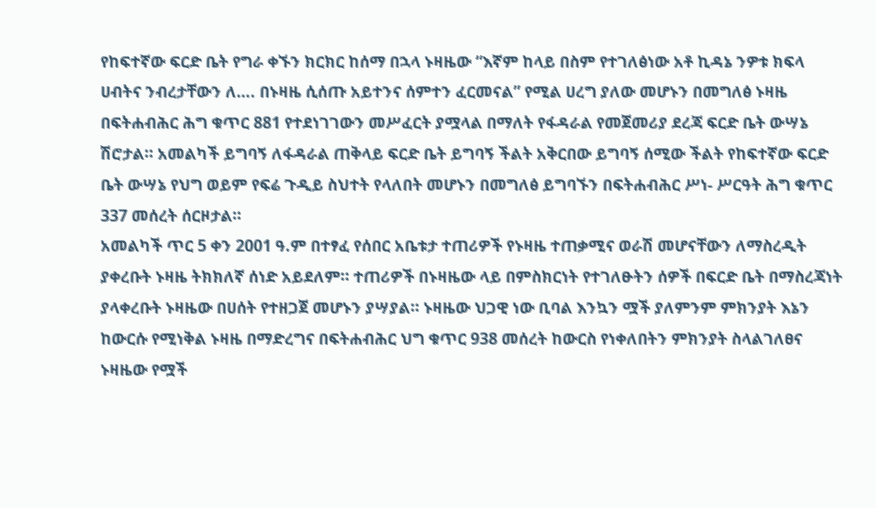የከፍተኛው ፍርድ ቤት የግራ ቀኙን ክርክር ከሰማ በኋላ ኑዛዜው “እኛም ከላይ በስም የተገለፅነው አቶ ኪዳኔ ንዎቱ ክፍላ ሀብትና ንብረታቸውን ለ…. በኑዛዜ ሲሰጡ አይተንና ሰምተን ፈርመናል” የሚል ሀረግ ያለው መሆኑን በመግለፅ ኑዛዜ በፍትሐብሕር ሕግ ቁጥር 881 የተደነገገውን መሥፈርት ያሟላል በማለት የፋዳራል የመጀመሪያ ደረጃ ፍርድ ቤት ውሣኔ ሽሮታል። አመልካች ይግባኝ ለፋዳራል ጠቅላይ ፍርድ ቤት ይግባኝ ችልት አቅርበው ይግባኝ ሰሚው ችልት የከፍተኛው ፍርድ ቤት ውሣኔ የህግ ወይም የፍሬ ጉዲይ ስህተት የላለበት መሆኑን በመግለፅ ይግባኙን በፍትሐብሕር ሥነ- ሥርዓት ሕግ ቁጥር 337 መሰረት ሰርዞታል።
አመልካች ጥር 5 ቀን 2001 ዓ.ም በተፃፈ የሰበር አቤቱታ ተጠሪዎች የኑዛዜ ተጠቃሚና ወራሽ መሆናቸውን ለማስረዲት ያቀረቡት ኑዛዜ ትክክለኛ ሰነድ አይደለም። ተጠሪዎች በኑዛዜው ላይ በምስክርነት የተገለፁትን ሰዎች በፍርድ ቤት በማስረጃነት ያላቀረቡት ኑዛዜው በሀሰት የተዘጋጀ መሆኑን ያሣያል። ኑዛዜው ህጋዊ ነው ቢባል እንኳን ሟች ያለምንም ምክንያት እኔን ከውርሱ የሚነቅል ኑዛዜ በማድረግና በፍትሐብሕር ህግ ቁጥር 938 መሰረት ከውርስ የነቀለበትን ምክንያት ስላልገለፀና ኑዛዜው የሟች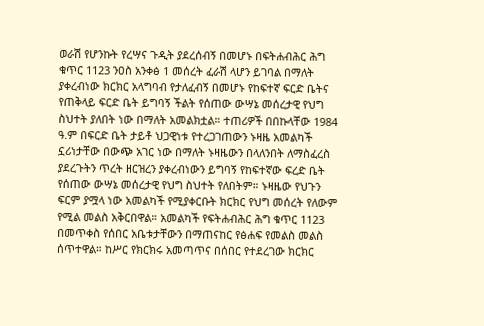ወራሽ የሆንኩት የረሣና ጉዲት ያደረሰብኝ በመሆኑ በፍትሐብሕር ሕግ ቁጥር 1123 ንዐስ አንቀፅ 1 መሰረት ፈራሽ ላሆን ይገባል በማለት ያቀረብነው ክርክር አላግባብ የታለፈብኝ በመሆኑ የከፍተኛ ፍርድ ቤትና የጠቅላይ ፍርድ ቤት ይግባኝ ችልት የሰጠው ውሣኔ መሰረታዊ የህግ ስህተት ያለበት ነው በማለት አመልክቷል። ተጠሪዎች በበኩላቸው 1984 ዓ.ም በፍርድ ቤት ታይቶ ህጋዊነቱ የተረጋገጠውን ኑዛዜ አመልካች ኗሪነታቸው በውጭ አገር ነው በማለት ኑዛዜውን በላለንበት ለማስፈረስ ያደረጉትን ጥረት ዘርዝረን ያቀረብነውን ይግባኝ የከፍተኛው ፍረድ ቤት የሰጠው ውሣኔ መሰረታዊ የህግ ስህተት የለበትም። ኑዛዜው የህጉን ፍርም ያሟላ ነው አመልካች የሚያቀርቡት ክርክር የህግ መሰረት የለውም የሚል መልስ አቅርበዋል። አመልካች የፍትሐብሕር ሕግ ቁጥር 1123 በመጥቀስ የሰበር አቤቱታቸውን በማጠናከር የፅሐፍ የመልስ መልስ ሰጥተዋል። ከሥር የክርክሩ አመጣጥና በሰበር የተደረገው ክርክር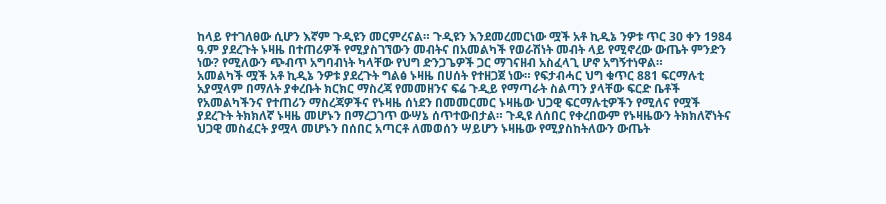ከላይ የተገለፀው ሲሆን እኛም ጉዲዩን መርምረናል። ጉዲዩን እንደመረመርነው ሟች አቶ ኪዲኔ ንዎቱ ጥር 30 ቀን 1984 ዓ.ም ያደረጉት ኑዛዜ በተጠሪዎች የሚያስገኘውን መብትና በአመልካች የወራሽነት መብት ላይ የሚኖረው ውጤት ምንድን ነው? የሚለውን ጭብጥ አግባብነት ካላቸው የህግ ድንጋጌዎች ጋር ማገናዘብ አስፈላጊ ሆኖ አግኝተነዋል።
አመልካች ሟች አቶ ኪዲኔ ንዎቱ ያደረጉት ግልፅ ኑዛዜ በሀሰት የተዘጋጀ ነው። የፍታብሓር ህግ ቁጥር 881 ፍርማሉቲ አያሟላም በማለት ያቀረቡት ክርክር ማስረጃ የመመዘንና ፍሬ ጉዲይ የማጣራት ስልጣን ያላቸው ፍርድ ቤቶች የአመልካችንና የተጠሪን ማስረጃዎችና የኑዛዜ ሰነደን በመመርመር ኑዛዜው ህጋዊ ፍርማሉቲዎችን የሚለና የሟች ያደረጉት ትክክለኛ ኑዛዜ መሆኑን በማረጋገጥ ውሣኔ ሰጥተውበታል። ጉዲዩ ለሰበር የቀረበውም የኑዛዜውን ትክክለኛነትና ህጋዊ መስፈርት ያሟላ መሆኑን በሰበር አጣርቶ ለመወሰን ሣይሆን ኑዛዜው የሚያስከትለውን ውጤት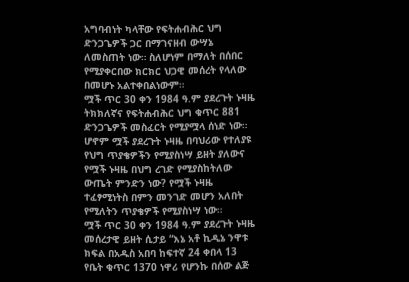አግባብነት ካላቸው የፍትሐብሕር ህግ ድንጋጌዎች ጋር በማገናዘብ ውሣኔ ለመስጠት ነው። ስለሆነም በማለት በሰበር የሚያቀርበው ክርክር ህጋዊ መሰረት የላለው በመሆኑ አልተቀበልነውም።
ሟች ጥር 30 ቀን 1984 ዓ.ም ያደረጉት ኑዛዜ ትክክለኛና የፍትሐብሕር ህግ ቁጥር 881 ድንጋጌዎች መስፈርት የሚያሟላ ሰነድ ነው። ሆኖም ሟች ያደረጉት ኑዛዜ በባህሪው የተለያዩ የህግ ጥያቄዎችን የሚያስነሣ ይዘት ያለውና የሟች ኑዛዜ በህግ ረገድ የሚያስከትለው ውጤት ምንድን ነው? የሟች ኑዛዜ ተፈፃሚነትስ በምን መንገድ መሆን አለበት የሚለትን ጥያቄዎች የሚያስነሣ ነው።
ሟች ጥር 30 ቀን 1984 ዓ.ም ያደረጉት ኑዛዜ መሰረታዊ ይዘት ሲታይ “እኔ አቶ ኪዲኔ ንዋቱ ክፍል በአዱስ አበባ ከፍተኛ 24 ቀበላ 13 የቤት ቁጥር 1370 ነዋሪ የሆንኩ በሰው ልጅ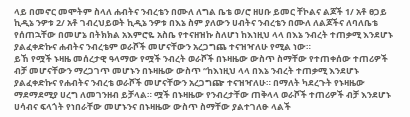ላይ በመኖር መሞትም ስላለ ሐብትና ንብረቴን በሙለ ለግል ቤቴ ወ/ሮ ዘሀቡ ይመር ቸኮልና ልጆች 1/ አቶ ፀጋይ ኪዲኔ ንዎቱ 2/ አቶ ገብረህይወት ኪዲኔ ንዎቱ በእኔ ስም ያለውን ሀብትና ንብረቴን በሙለ ለልጆችና ለባለቤቴ የሰጠኋቸው በመሆኔ በትክክል አእምሮዬ አስቤ የተናዘዝኩ ስለሆነ ከእነዚህ ላላ በእኔ ንብረት ተጠቃሚ እንደሆኑ ያልፈቀድኩና ሐብትና ንብረቴም ወራሾች መሆናቸውን አረጋግጨ ተናዝዣለሁ የሚል ነው።
ይኸ የሟች ኑዛዜ መሰረታዊ ዓላማው የሟች ንብረት ወራሾች በኑዛዜው ውስጥ ስማቸው የተጠቀሰው ተጠሪዎች ብቻ መሆናቸውን ማረጋገጥ መሆኑን በኑዛዜው ውስጥ “ከእነዚህ ላላ በእኔ ንብረት ተጠቃሚ እንደሆኑ ያልፈቀድኩና የሐብትና ንብረቴ ወራሾች መሆናቸውን አረጋግጬ ተናዝዣለሁ። በማለት ካደረጉት የኑዛዜው ማደማደሚያ ሀረግ ለመገንዘብ ይቻላል። ሟች በኑዛዜው የንብረታቸው ጠቅላላ ወራሾች ተጠሪዎች ብቻ እንደሆኑ ሀሳብና ፍላጎት የነበራቸው መሆኑንና በኑዛዜው ውስጥ ስማቸው ያልተገለፁ ላልች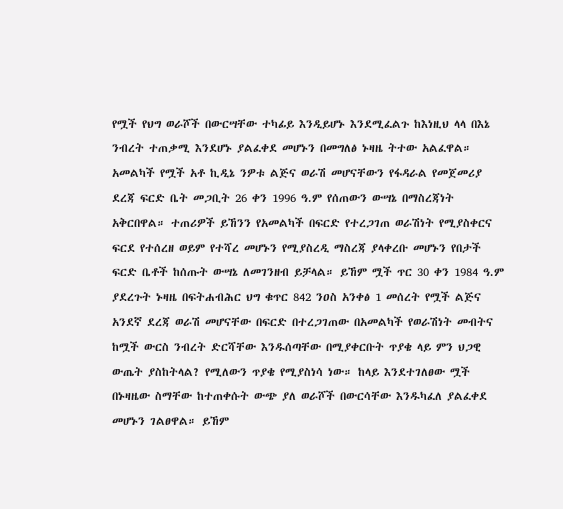የሟች የህግ ወራሾች በውርሣቸው ተካፊይ እንዲይሆኑ እንደሚፈልጉ ከእነዚህ ላላ በእኔ ንብረት ተጠቃሚ እንደሆኑ ያልፈቀደ መሆኑን በመግለፅ ኑዛዜ ትተው አልፈዋል።
አመልካች የሟች አቶ ኪዲኔ ንዎቱ ልጅና ወራሽ መሆናቸውን የፋዳራል የመጀመሪያ ደረጃ ፍርድ ቤት መጋቢት 26 ቀን 1996 ዓ.ም የሰጠውን ውሣኔ በማስረጃነት አቅርበዋል። ተጠሪዎች ይኸንን የአመልካች በፍርድ የተረጋገጠ ወራሽነት የሚያስቀርና ፍርደ የተሰረዘ ወይም የተሻረ መሆኑን የሚያስረዲ ማስረጃ ያላቀረቡ መሆኑን የበታች ፍርድ ቤቶች ከሰጡት ውሣኔ ለመገንዘብ ይቻላል። ይኸም ሟች ጥር 30 ቀን 1984 ዓ.ም ያደረጉት ኑዛዜ በፍትሐብሕር ህግ ቁጥር 842 ንዐስ አንቀፅ 1 መሰረት የሟች ልጅና አንደኛ ደረጃ ወራሽ መሆናቸው በፍርድ በተረጋገጠው በአመልካች የወራሽነት መብትና ከሟች ውርስ ንብረት ድርሻቸው እንዱሰጣቸው በሚያቀርቡት ጥያቄ ላይ ምን ህጋዊ ውጤት ያስከትላል? የሚለውን ጥያቄ የሚያስነሳ ነው። ከላይ እንደተገለፀው ሟች በኑዛዜው ስማቸው ከተጠቀሱት ውጭ ያለ ወራሾች በውርሳቸው እንዱካፈለ ያልፈቀደ መሆኑን ገልፀዋል። ይኸም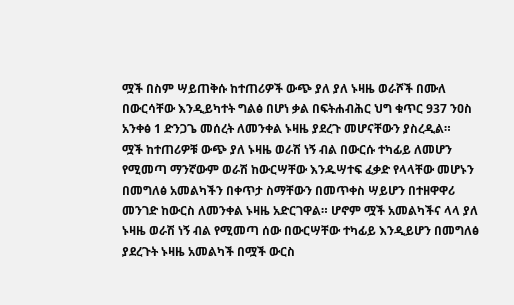ሟች በስም ሣይጠቅሱ ከተጠሪዎች ውጭ ያለ ያለ ኑዛዜ ወራሾች በሙለ በውርሳቸው እንዲይካተት ግልፅ በሆነ ቃል በፍትሐብሕር ህግ ቁጥር 937 ንዐስ አንቀፅ 1 ድንጋጌ መሰረት ለመንቀል ኑዛዜ ያደረጉ መሆናቸውን ያስረዲል።
ሟች ከተጠሪዎቹ ውጭ ያለ ኑዛዜ ወራሽ ነኝ ብል በውርሱ ተካፊይ ለመሆን የሚመጣ ማንኛውም ወራሽ ከውርሣቸው እንዱሣተፍ ፈቃድ የላላቸው መሆኑን በመግለፅ አመልካችን በቀጥታ ስማቸውን በመጥቀስ ሣይሆን በተዘዋዋሪ መንገድ ከውርስ ለመንቀል ኑዛዜ አድርገዋል። ሆኖም ሟች አመልካችና ላላ ያለ ኑዛዜ ወራሽ ነኝ ብል የሚመጣ ሰው በውርሣቸው ተካፊይ እንዲይሆን በመግለፅ ያደረጉት ኑዛዜ አመልካች በሟች ውርስ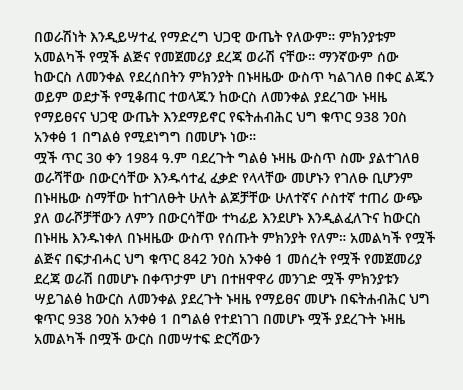በወራሽነት እንዲይሣተፈ የማድረግ ህጋዊ ውጤት የለውም። ምክንያቱም አመልካች የሟች ልጅና የመጀመሪያ ደረጃ ወራሽ ናቸው። ማንኛውም ሰው ከውርስ ለመንቀል የደረሰበትን ምክንያት በኑዛዜው ውስጥ ካልገለፀ በቀር ልጁን ወይም ወደታች የሚቆጠር ተወላጁን ከውርስ ለመንቀል ያደረገው ኑዛዜ የማይፀናና ህጋዊ ውጤት እንደማይኖር የፍትሐብሕር ህግ ቁጥር 938 ንዐስ አንቀፅ 1 በግልፅ የሚደነግግ በመሆኑ ነው።
ሟች ጥር 30 ቀን 1984 ዓ.ም ባደረጉት ግልፅ ኑዛዜ ውስጥ ስሙ ያልተገለፀ ወራሻቸው በውርሳቸው እንዱሳተፈ ፈቃድ የላላቸው መሆኑን የገለፁ ቢሆንም በኑዛዜው ስማቸው ከተገለፁት ሁለት ልጆቻቸው ሁለተኛና ሶስተኛ ተጠሪ ውጭ ያለ ወራሾቻቸውን ለምን በውርሳቸው ተካፊይ እንደሆኑ እንዲልፈለጉና ከውርስ በኑዛዜ እንዱነቀለ በኑዛዜው ውስጥ የሰጡት ምክንያት የለም። አመልካች የሟች ልጅና በፍታብሓር ህግ ቁጥር 842 ንዐስ አንቀፅ 1 መሰረት የሟች የመጀመሪያ ደረጃ ወራሽ በመሆኑ በቀጥታም ሆነ በተዘዋዋሪ መንገድ ሟች ምክንያቱን ሣይገልፅ ከውርስ ለመንቀል ያደረጉት ኑዛዜ የማይፀና መሆኑ በፍትሐብሕር ህግ ቁጥር 938 ንዐስ አንቀፅ 1 በግልፅ የተደነገገ በመሆኑ ሟች ያደረጉት ኑዛዜ አመልካች በሟች ውርስ በመሣተፍ ድርሻውን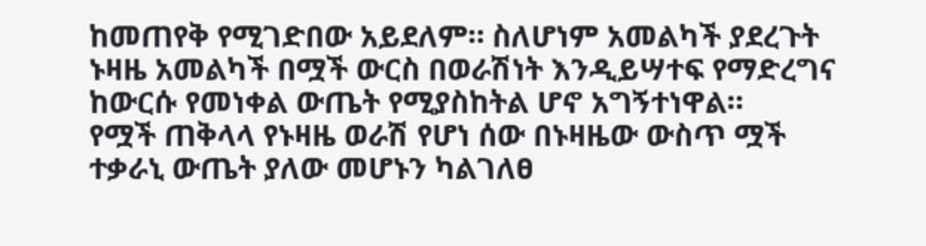ከመጠየቅ የሚገድበው አይደለም። ስለሆነም አመልካች ያደረጉት ኑዛዜ አመልካች በሟች ውርስ በወራሽነት እንዲይሣተፍ የማድረግና ከውርሱ የመነቀል ውጤት የሚያስከትል ሆኖ አግኝተነዋል።
የሟች ጠቅላላ የኑዛዜ ወራሽ የሆነ ሰው በኑዛዜው ውስጥ ሟች ተቃራኒ ውጤት ያለው መሆኑን ካልገለፀ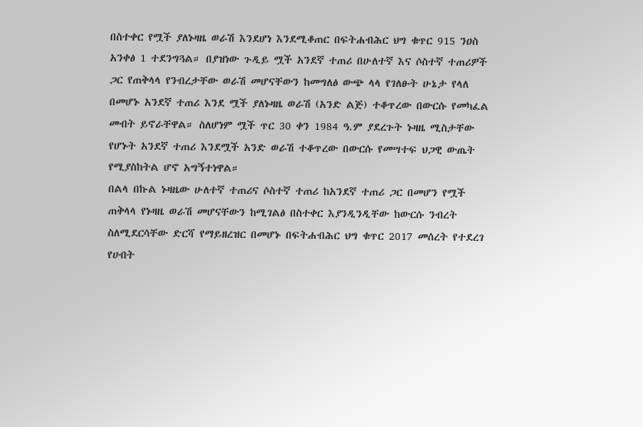በስተቀር የሟች ያለኑዛዜ ወራሽ እንደሆነ እንደሚቆጠር በፍትሐብሕር ህግ ቁጥር 915 ንዐስ አንቀፅ 1 ተደንግጓል። በያዝነው ጉዲይ ሟች አንደኛ ተጠሪ በሁለተኛ እና ሶስተኛ ተጠሪዎች ጋር የጠቅላላ የንብረታቸው ወራሽ መሆናቸውን ከመግለፅ ውጭ ላላ የገለፁት ሁኔታ የላለ በመሆኑ አንደኛ ተጠሪ እንደ ሟች ያለኑዛዜ ወራሽ (አንድ ልጅ) ተቆጥረው በውርሱ የመካፈል መብት ይኖራቸዋል። ስለሆነም ሟች ጥር 30 ቀን 1984 ዓ.ም ያደረጉት ኑዛዜ ሚስታቸው የሆኑት አንደኛ ተጠሪ እንደሟች አንድ ወራሽ ተቆጥረው በውርሱ የመሣተፍ ህጋዊ ውጤት የሚያስከትል ሆኖ አግኝተነዋል።
በልላ በኩል ኑዛዜው ሁለተኛ ተጠሪና ሶስተኛ ተጠሪ ከአንደኛ ተጠሪ ጋር በመሆን የሟች ጠቅላላ የኑዛዜ ወራሽ መሆናቸውን ከሚገልፅ በስተቀር እያንዲንዲቸው ከውርሱ ንብረት ስለሚደርሳቸው ድርሻ የማይዘረዝር በመሆኑ በፍትሐብሕር ህግ ቁጥር 2017 መሰረት የተደረገ የሀብት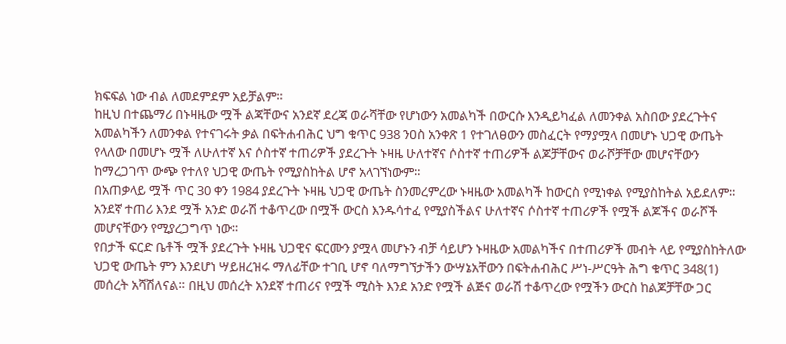ክፍፍል ነው ብል ለመደምደም አይቻልም።
ከዚህ በተጨማሪ በኑዛዜው ሟች ልጃቸውና አንደኛ ደረጃ ወራሻቸው የሆነውን አመልካች በውርሱ እንዲይካፈል ለመንቀል አስበው ያደረጉትና አመልካችን ለመንቀል የተናገሩት ቃል በፍትሐብሕር ህግ ቁጥር 938 ንዐስ አንቀጽ 1 የተገለፀውን መስፈርት የማያሟላ በመሆኑ ህጋዊ ውጤት የላለው በመሆኑ ሟች ለሁለተኛ እና ሶስተኛ ተጠሪዎች ያደረጉት ኑዛዜ ሁለተኛና ሶስተኛ ተጠሪዎች ልጆቻቸውና ወራሾቻቸው መሆናቸውን ከማረጋገጥ ውጭ የተለየ ህጋዊ ውጤት የሚያስከትል ሆኖ አላገኘነውም።
በአጠቃላይ ሟች ጥር 30 ቀን 1984 ያደረጉት ኑዛዜ ህጋዊ ውጤት ስንመረምረው ኑዛዜው አመልካች ከውርስ የሚነቀል የሚያስከትል አይደለም። አንደኛ ተጠሪ እንደ ሟች አንድ ወራሽ ተቆጥረው በሟች ውርስ እንዱሳተፈ የሚያስችልና ሁለተኛና ሶስተኛ ተጠሪዎች የሟች ልጆችና ወራሾች መሆናቸውን የሚያረጋግጥ ነው።
የበታች ፍርድ ቤቶች ሟች ያደረጉት ኑዛዜ ህጋዊና ፍርሙን ያሟላ መሆኑን ብቻ ሳይሆን ኑዛዜው አመልካችና በተጠሪዎች መብት ላይ የሚያስከትለው ህጋዊ ውጤት ምን እንደሆነ ሣይዘረዝሩ ማለፊቸው ተገቢ ሆኖ ባለማግኘታችን ውሣኔአቸውን በፍትሐብሕር ሥነ-ሥርዓት ሕግ ቁጥር 348(1) መሰረት አሻሽለናል። በዚህ መሰረት አንደኛ ተጠሪና የሟች ሚስት እንደ አንድ የሟች ልጅና ወራሽ ተቆጥረው የሟችን ውርስ ከልጆቻቸው ጋር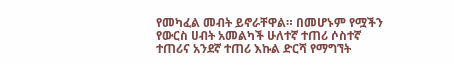የመካፈል መብት ይኖራቸዋል። በመሆኑም የሟችን የውርስ ሀብት አመልካች ሁለተኛ ተጠሪ ሶስተኛ ተጠሪና አንደኛ ተጠሪ እኩል ድርሻ የማግኘት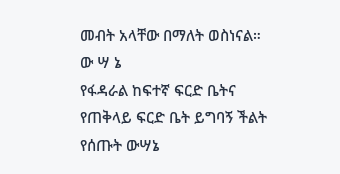መብት አላቸው በማለት ወስነናል።
ው ሣ ኔ
የፋዳራል ከፍተኛ ፍርድ ቤትና የጠቅላይ ፍርድ ቤት ይግባኝ ችልት የሰጡት ውሣኔ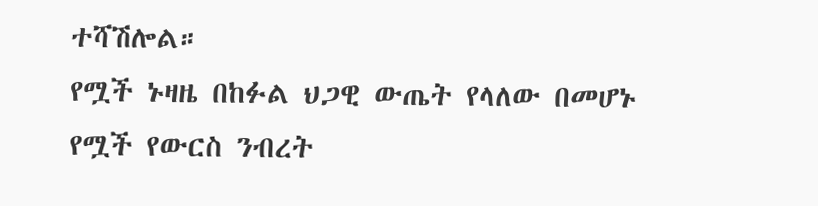ተሻሽሎል።
የሟች ኑዛዜ በከፉል ህጋዊ ውጤት የላለው በመሆኑ የሟች የውርስ ንብረት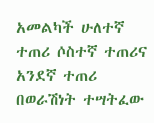አመልካች ሁለተኛ ተጠሪ ሶስተኛ ተጠሪና አንደኛ ተጠሪ በወራሽነት ተሣትፈው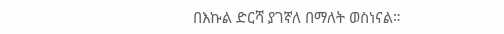በእኩል ድርሻ ያገኛለ በማለት ወስነናል።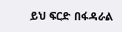ይህ ፍርድ በፋዳራል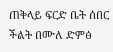ጠቅላይ ፍርድ ቤት ሰበር ችልት በሙለ ድምፅ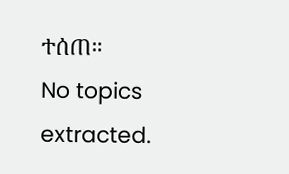ተሰጠ።
No topics extracted.